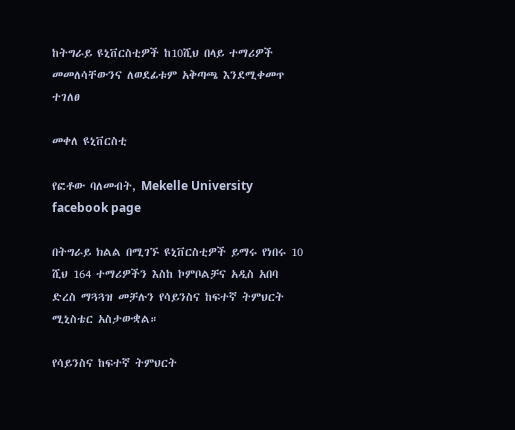ከትግራይ ዩኒቨርስቲዎች ከ10ሺህ በላይ ተማሪዎች መመለሳቸውንና ለወደፊቱም አቅጣጫ እንደሚቀመጥ ተገለፀ

መቀለ ዩኒቨርስቲ

የፎቶው ባለመብት, Mekelle University facebook page

በትግራይ ክልል በሚገኙ ዩኒቨርስቲዎች ይማሩ የነበሩ 10 ሺህ 164 ተማሪዎችን እስከ ኮምቦልቻና አዲስ አበባ ድረስ ማጓጓዝ መቻሉን የሳይንስና ከፍተኛ ትምህርት ሚኒስቴር አስታውቋል።

የሳይንስና ከፍተኛ ትምህርት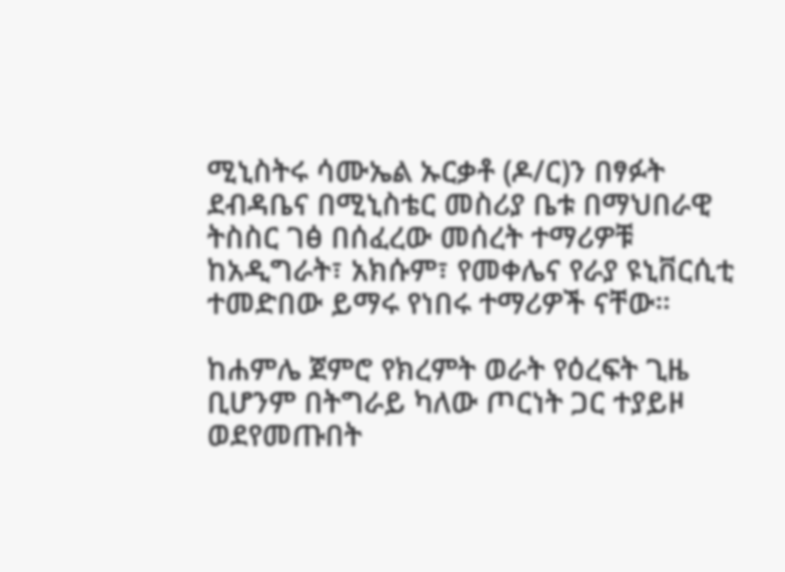ሚኒስትሩ ሳሙኤል ኡርቃቶ (ዶ/ር)ን በፃፉት ደብዳቤና በሚኒስቴር መስሪያ ቤቱ በማህበራዊ ትስስር ገፅ በሰፈረው መሰረት ተማሪዎቹ ከአዲግራት፣ አክሱም፣ የመቀሌና የራያ ዩኒቨርሲቲ ተመድበው ይማሩ የነበሩ ተማሪዎች ናቸው።

ከሐምሌ ጀምሮ የክረምት ወራት የዕረፍት ጊዜ ቢሆንም በትግራይ ካለው ጦርነት ጋር ተያይዞ ወደየመጡበት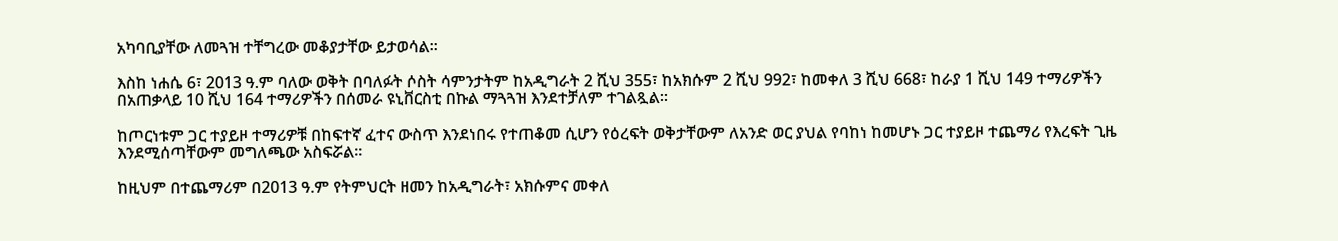አካባቢያቸው ለመጓዝ ተቸግረው መቆያታቸው ይታወሳል።

እስከ ነሐሴ 6፣ 2013 ዓ.ም ባለው ወቅት በባለፉት ሶስት ሳምንታትም ከአዲግራት 2 ሺህ 355፣ ከአክሱም 2 ሺህ 992፣ ከመቀለ 3 ሺህ 668፣ ከራያ 1 ሺህ 149 ተማሪዎችን በአጠቃላይ 10 ሺህ 164 ተማሪዎችን በሰመራ ዩኒቨርስቲ በኩል ማጓጓዝ እንደተቻለም ተገልጿል።

ከጦርነቱም ጋር ተያይዞ ተማሪዎቹ በከፍተኛ ፈተና ውስጥ እንደነበሩ የተጠቆመ ሲሆን የዕረፍት ወቅታቸውም ለአንድ ወር ያህል የባከነ ከመሆኑ ጋር ተያይዞ ተጨማሪ የእረፍት ጊዜ እንደሚሰጣቸውም መግለጫው አስፍሯል።

ከዚህም በተጨማሪም በ2013 ዓ.ም የትምህርት ዘመን ከአዲግራት፣ አክሱምና መቀለ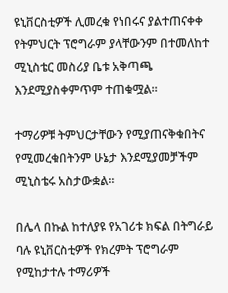ዩኒቨርስቲዎች ሊመረቁ የነበሩና ያልተጠናቀቀ የትምህርት ፕሮግራም ያላቸውንም በተመለከተ ሚኒስቴር መስሪያ ቤቱ አቅጣጫ እንደሚያስቀምጥም ተጠቁሟል።

ተማሪዎቹ ትምህርታቸውን የሚያጠናቅቁበትና የሚመረቁበትንም ሁኔታ እንደሚያመቻችም ሚኒስቴሩ አስታውቋል።

በሌላ በኩል ከተለያዩ የአገሪቱ ክፍል በትግራይ ባሉ ዩኒቨርስቲዎች የክረምት ፕሮግራም የሚከታተሉ ተማሪዎች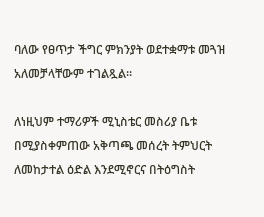ባለው የፀጥታ ችግር ምክንያት ወደተቋማቱ መጓዝ አለመቻላቸውም ተገልጿል።

ለነዚህም ተማሪዎች ሚኒስቴር መስሪያ ቤቱ በሚያስቀምጠው አቅጣጫ መሰረት ትምህርት ለመከታተል ዕድል እንደሚኖርና በትዕግስት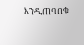እንዲጠባበቁ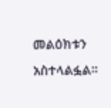መልዕክቱን አስተላልፏል።